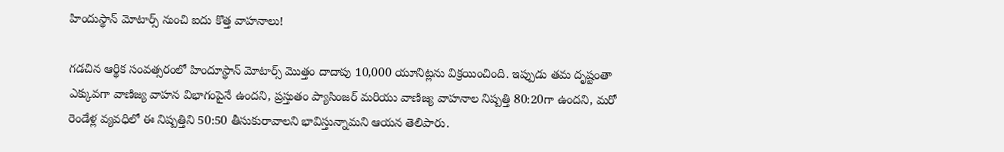హిందుస్థాన్ మోటార్స్ నుంచి ఐదు కొత్త వాహనాలు!

గడచిన ఆర్థిక సంవత్సరంలో హిందూస్థాన్ మోటార్స్ మొత్తం దాదాపు 10,000 యూనిట్లను విక్రయించింది. ఇప్పుడు తమ దృష్టంతా ఎక్కువగా వాణిజ్య వాహన విభాగంపైనే ఉందని, ప్రస్తుతం ప్యాసింజర్ మరియు వాణిజ్య వాహనాల నిష్పత్తి 80:20గా ఉందని, మరో రెండేళ్ల వ్యవధిలో ఈ నిష్పత్తిని 50:50 తీసుకురావాలని భావిస్తున్నామని ఆయన తెలిపారు.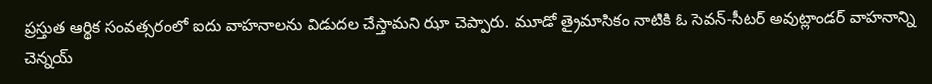ప్రస్తుత ఆర్థిక సంవత్సరంలో ఐదు వాహనాలను విడుదల చేస్తామని ఝా చెప్పారు. మూడో త్రైమాసికం నాటికి ఓ సెవన్-సీటర్ అవుట్లాండర్ వాహనాన్ని చెన్నయ్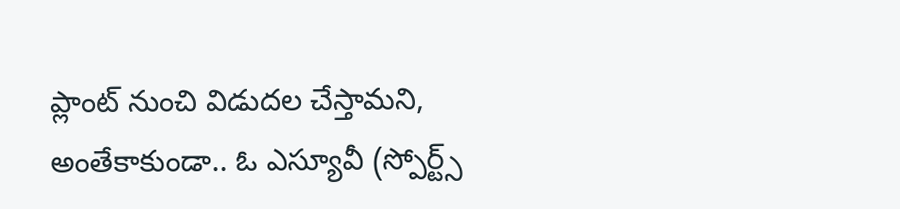ప్లాంట్ నుంచి విడుదల చేస్తామని, అంతేకాకుండా.. ఓ ఎస్యూవీ (స్పోర్ట్స్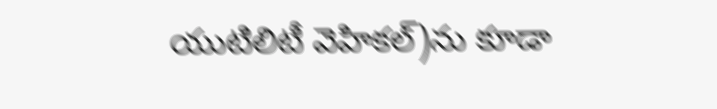యుటిలిటీ వెహికల్)ను కూడా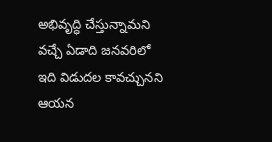అభివృద్ధి చేస్తున్నామని వచ్చే ఏడాది జనవరిలో ఇది విడుదల కావచ్చునని ఆయన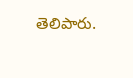తెలిపారు.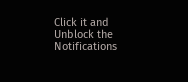Click it and Unblock the Notifications